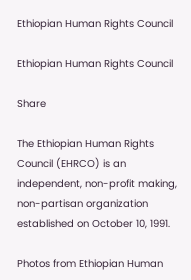Ethiopian Human Rights Council

Ethiopian Human Rights Council

Share

The Ethiopian Human Rights Council (EHRCO) is an independent, non-profit making, non-partisan organization established on October 10, 1991.

Photos from Ethiopian Human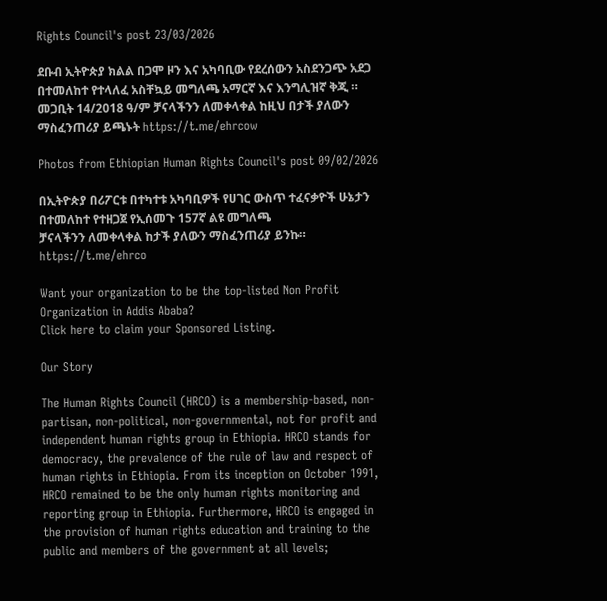Rights Council's post 23/03/2026

ደቡብ ኢትዮጵያ ክልል በጋሞ ዞን እና አካባቢው የደረሰውን አስደንጋጭ አደጋ በተመለከተ የተላለፈ አስቸኳይ መግለጫ አማርኛ እና እንግሊዝኛ ቅጂ ። መጋቢት 14/2018 ዓ/ም ቻናላችንን ለመቀላቀል ከዚህ በታች ያለውን ማስፈንጠሪያ ይጫኑት https://t.me/ehrcow

Photos from Ethiopian Human Rights Council's post 09/02/2026

በኢትዮጵያ በሪፖርቱ በተካተቱ አካባቢዎች የሀገር ውስጥ ተፈናቃዮች ሁኔታን በተመለከተ የተዘጋጀ የኢሰመጉ 157ኛ ልዩ መግለጫ
ቻናላችንን ለመቀላቀል ከታች ያለውን ማስፈንጠሪያ ይንኩ።
https://t.me/ehrco

Want your organization to be the top-listed Non Profit Organization in Addis Ababa?
Click here to claim your Sponsored Listing.

Our Story

The Human Rights Council (HRCO) is a membership-based, non-partisan, non-political, non-governmental, not for profit and independent human rights group in Ethiopia. HRCO stands for democracy, the prevalence of the rule of law and respect of human rights in Ethiopia. From its inception on October 1991, HRCO remained to be the only human rights monitoring and reporting group in Ethiopia. Furthermore, HRCO is engaged in the provision of human rights education and training to the public and members of the government at all levels;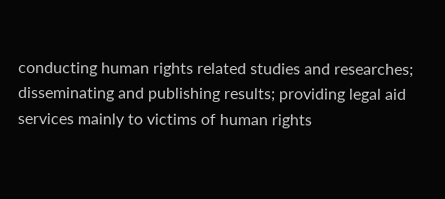conducting human rights related studies and researches; disseminating and publishing results; providing legal aid services mainly to victims of human rights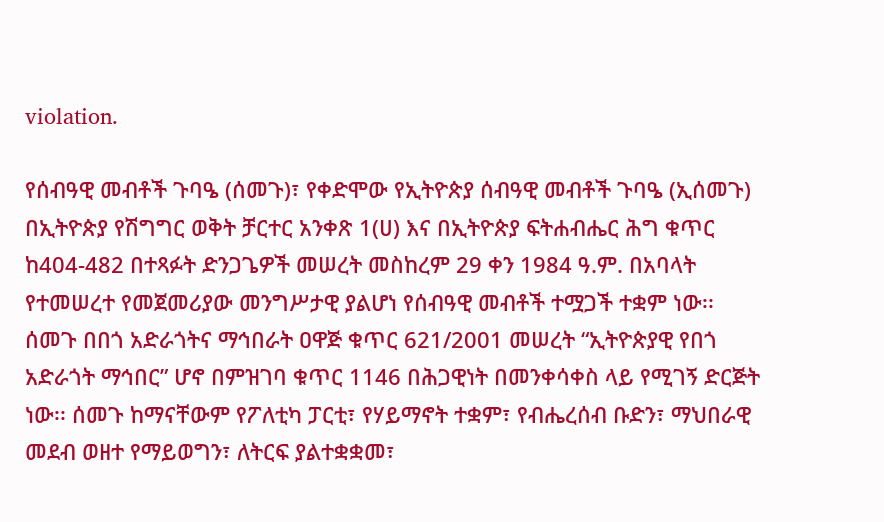violation.

የሰብዓዊ መብቶች ጉባዔ (ሰመጉ)፣ የቀድሞው የኢትዮጵያ ሰብዓዊ መብቶች ጉባዔ (ኢሰመጉ) በኢትዮጵያ የሽግግር ወቅት ቻርተር አንቀጽ 1(ሀ) እና በኢትዮጵያ ፍትሐብሔር ሕግ ቁጥር ከ404-482 በተጻፉት ድንጋጌዎች መሠረት መስከረም 29 ቀን 1984 ዓ.ም. በአባላት የተመሠረተ የመጀመሪያው መንግሥታዊ ያልሆነ የሰብዓዊ መብቶች ተሟጋች ተቋም ነው፡፡ ሰመጉ በበጎ አድራጎትና ማኅበራት ዐዋጅ ቁጥር 621/2001 መሠረት “ኢትዮጵያዊ የበጎ አድራጎት ማኅበር” ሆኖ በምዝገባ ቁጥር 1146 በሕጋዊነት በመንቀሳቀስ ላይ የሚገኝ ድርጅት ነው፡፡ ሰመጉ ከማናቸውም የፖለቲካ ፓርቲ፣ የሃይማኖት ተቋም፣ የብሔረሰብ ቡድን፣ ማህበራዊ መደብ ወዘተ የማይወግን፣ ለትርፍ ያልተቋቋመ፣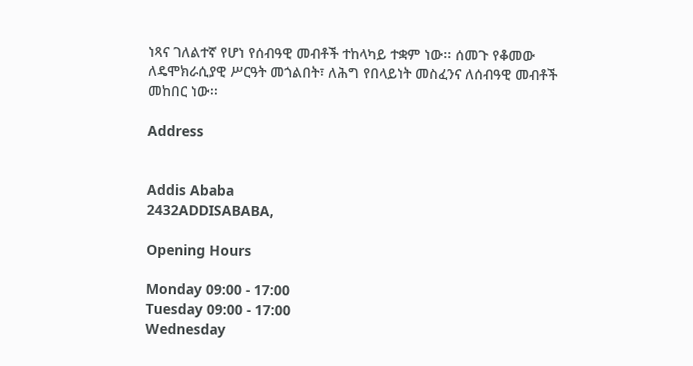ነጻና ገለልተኛ የሆነ የሰብዓዊ መብቶች ተከላካይ ተቋም ነው፡፡ ሰመጉ የቆመው ለዴሞክራሲያዊ ሥርዓት መጎልበት፣ ለሕግ የበላይነት መስፈንና ለሰብዓዊ መብቶች መከበር ነው፡፡

Address


Addis Ababa
2432ADDISABABA,

Opening Hours

Monday 09:00 - 17:00
Tuesday 09:00 - 17:00
Wednesday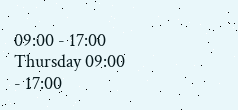09:00 - 17:00
Thursday 09:00 - 17:00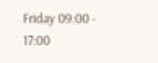Friday 09:00 - 17:00